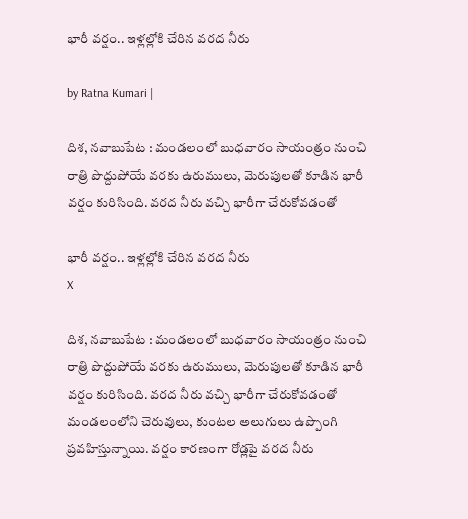భారీ వర్షం.. ఇళ్లల్లోకి చేరిన వరద నీరు

by Ratna Kumari |

దిశ, నవాబుపేట : మండలంలో బుధవారం సాయంత్రం నుంచి రాత్రి పొద్దుపోయే వరకు ఉరుములు, మెరుపులతో కూడిన భారీ వర్షం కురిసింది. వరద నీరు వచ్చి భారీగా చేరుకోవడంతో

భారీ వర్షం.. ఇళ్లల్లోకి చేరిన వరద నీరు
X

దిశ, నవాబుపేట : మండలంలో బుధవారం సాయంత్రం నుంచి రాత్రి పొద్దుపోయే వరకు ఉరుములు, మెరుపులతో కూడిన భారీ వర్షం కురిసింది. వరద నీరు వచ్చి భారీగా చేరుకోవడంతో మండలంలోని చెరువులు, కుంటల అలుగులు ఉప్పొంగి ప్రవహిస్తున్నాయి. వర్షం కారణంగా రోడ్లపై వరద నీరు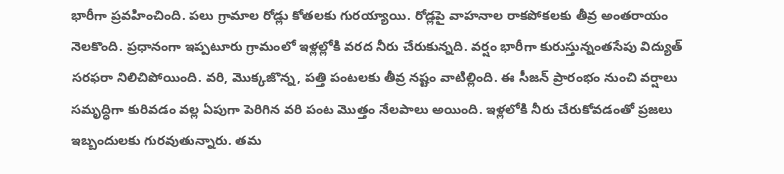భారీగా ప్రవహించింది. పలు గ్రామాల రోడ్లు కోతలకు గురయ్యాయి. రోడ్లపై వాహనాల రాకపోకలకు తీవ్ర అంతరాయం నెలకొంది. ప్ర‌ధానంగా ఇప్పటూరు గ్రామంలో ఇళ్లల్లోకి వరద నీరు చేరుకున్నది. వర్షం భారీగా కురుస్తున్నంతసేపు విద్యుత్ సరఫరా నిలిచిపోయింది. వరి, మొక్కజొన్న, పత్తి పంటలకు తీవ్ర నష్టం వాటిల్లింది. ఈ సీజన్ ప్రారంభం నుంచి వర్షాలు సమృద్ధిగా కురివ‌డం వల్ల ఏపుగా పెరిగిన వరి పంట మొత్తం నేలపాలు అయింది. ఇళ్ల‌లోకి నీరు చేరుకోవ‌డంతో ప్ర‌జ‌లు ఇబ్బందుల‌కు గుర‌వుతున్నారు. త‌మ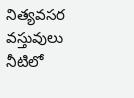నిత్య‌వ‌స‌ర వ‌స్తువులు నీటిలో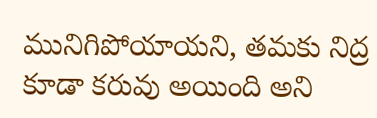మునిగిపోయాయ‌ని, త‌మ‌కు నిద్ర కూడా క‌రువు అయింది అని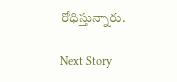రోధిస్తున్నారు.

Next Story